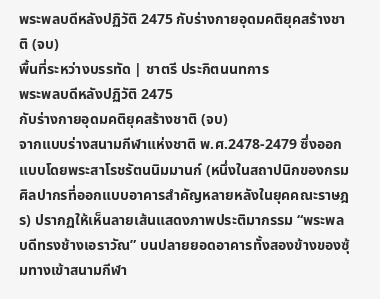พระพลบดีหลังปฏิวัติ 2475 กับร่างกายอุดมคติยุคสร้างชาติ (จบ)
พื้นที่ระหว่างบรรทัด | ชาตรี ประกิตนนทการ
พระพลบดีหลังปฏิวัติ 2475
กับร่างกายอุดมคติยุคสร้างชาติ (จบ)
จากแบบร่างสนามกีฬาแห่งชาติ พ.ศ.2478-2479 ซึ่งออกแบบโดยพระสาโรชรัตนนิมมานก์ (หนึ่งในสถาปนิกของกรมศิลปากรที่ออกแบบอาคารสำคัญหลายหลังในยุคคณะราษฎร) ปรากฏให้เห็นลายเส้นแสดงภาพประติมากรรม “พระพลบดีทรงช้างเอราวัณ” บนปลายยอดอาคารทั้งสองข้างของซุ้มทางเข้าสนามกีฬา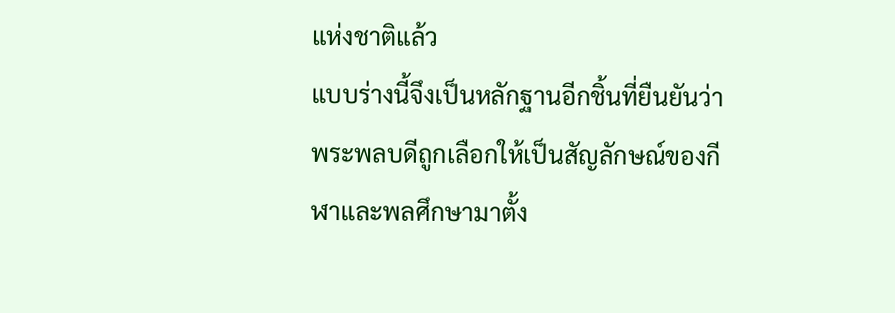แห่งชาติแล้ว
แบบร่างนี้จึงเป็นหลักฐานอีกชิ้นที่ยืนยันว่าพระพลบดีถูกเลือกให้เป็นสัญลักษณ์ของกีฬาและพลศึกษามาตั้ง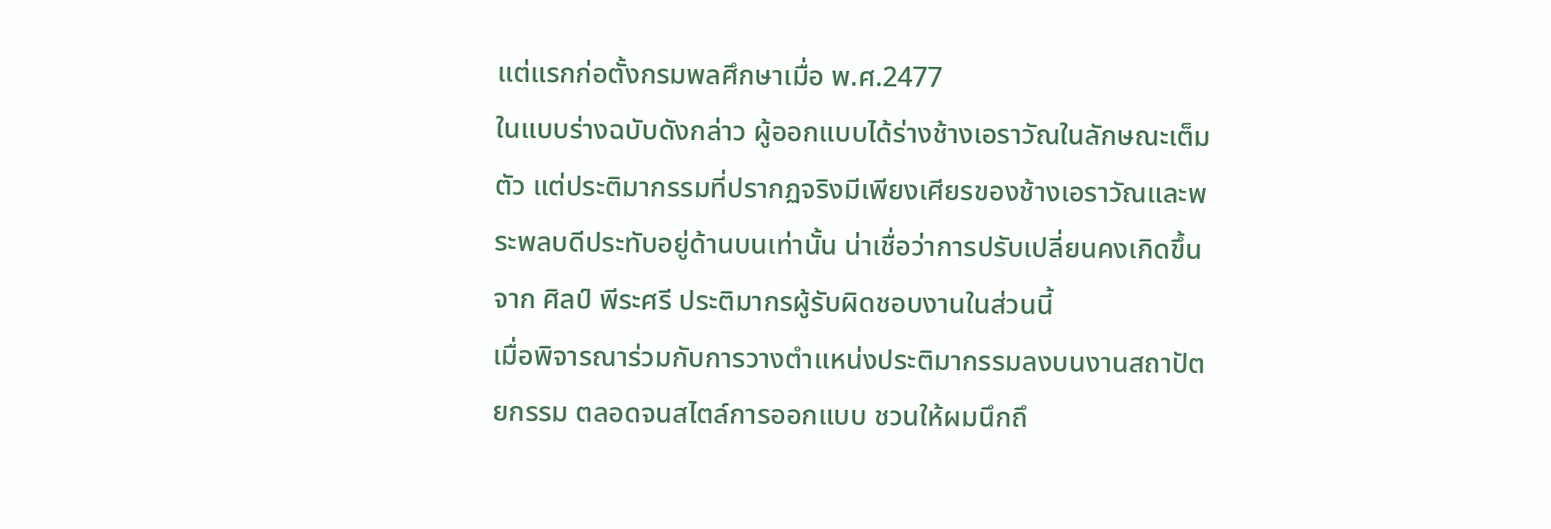แต่แรกก่อตั้งกรมพลศึกษาเมื่อ พ.ศ.2477
ในแบบร่างฉบับดังกล่าว ผู้ออกแบบได้ร่างช้างเอราวัณในลักษณะเต็มตัว แต่ประติมากรรมที่ปรากฏจริงมีเพียงเศียรของช้างเอราวัณและพระพลบดีประทับอยู่ด้านบนเท่านั้น น่าเชื่อว่าการปรับเปลี่ยนคงเกิดขึ้นจาก ศิลป์ พีระศรี ประติมากรผู้รับผิดชอบงานในส่วนนี้
เมื่อพิจารณาร่วมกับการวางตำแหน่งประติมากรรมลงบนงานสถาปัตยกรรม ตลอดจนสไตล์การออกแบบ ชวนให้ผมนึกถึ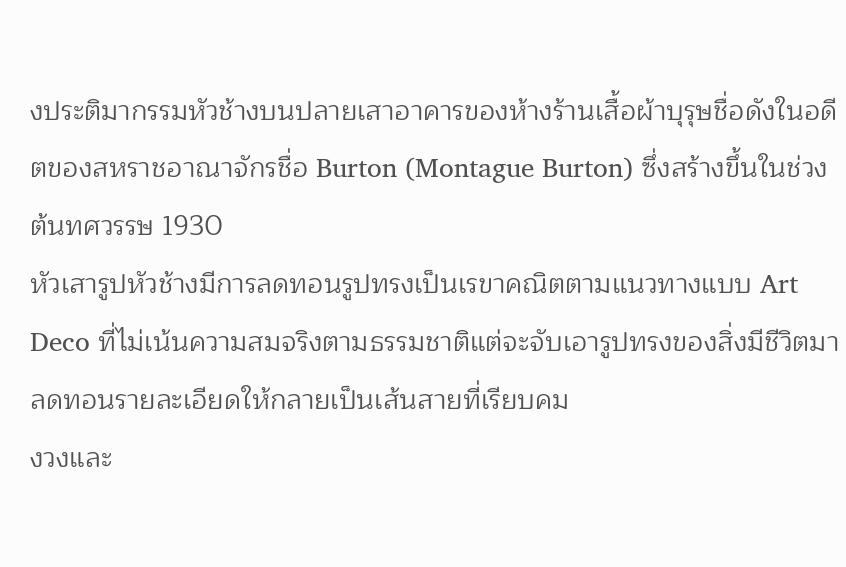งประติมากรรมหัวช้างบนปลายเสาอาคารของห้างร้านเสื้อผ้าบุรุษชื่อดังในอดีตของสหราชอาณาจักรชื่อ Burton (Montague Burton) ซึ่งสร้างขึ้นในช่วงต้นทศวรรษ 1930
หัวเสารูปหัวช้างมีการลดทอนรูปทรงเป็นเรขาคณิตตามแนวทางแบบ Art Deco ที่ไม่เน้นความสมจริงตามธรรมชาติแต่จะจับเอารูปทรงของสิ่งมีชีวิตมาลดทอนรายละเอียดให้กลายเป็นเส้นสายที่เรียบคม
งวงและ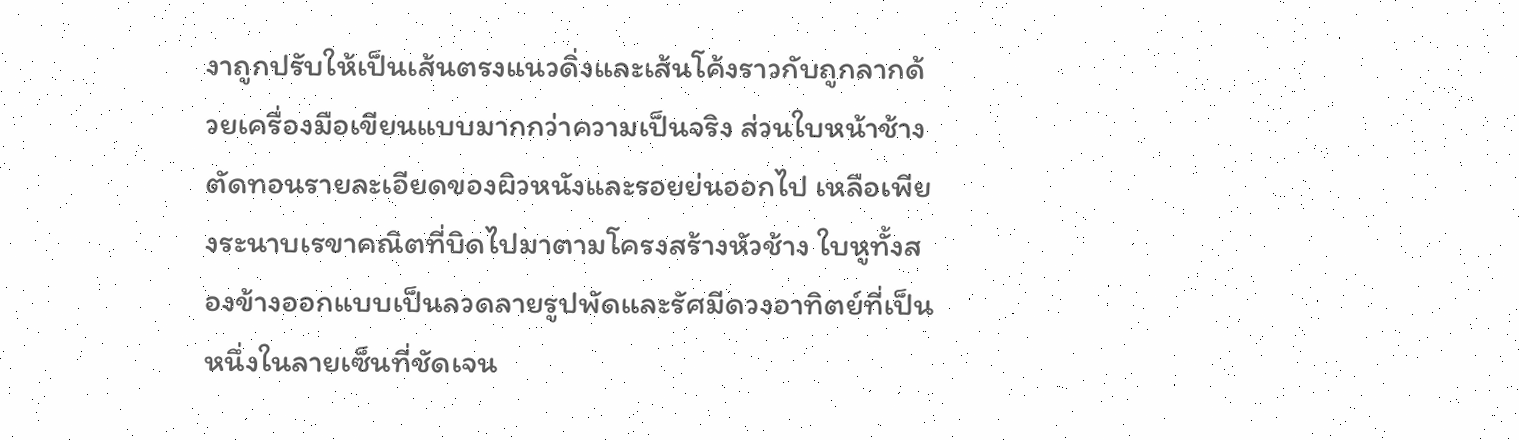งาถูกปรับให้เป็นเส้นตรงแนวดิ่งและเส้นโค้งราวกับถูกลากด้วยเครื่องมือเขียนแบบมากกว่าความเป็นจริง ส่วนใบหน้าช้างตัดทอนรายละเอียดของผิวหนังและรอยย่นออกไป เหลือเพียงระนาบเรขาคณิตที่บิดไปมาตามโครงสร้างหัวช้าง ใบหูทั้งสองข้างออกแบบเป็นลวดลายรูปพัดและรัศมีดวงอาทิตย์ที่เป็นหนึ่งในลายเซ็นที่ชัดเจน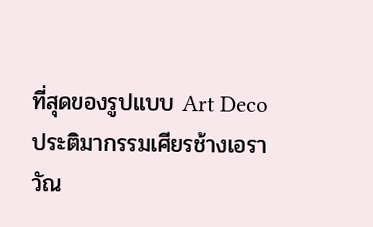ที่สุดของรูปแบบ Art Deco
ประติมากรรมเศียรช้างเอราวัณ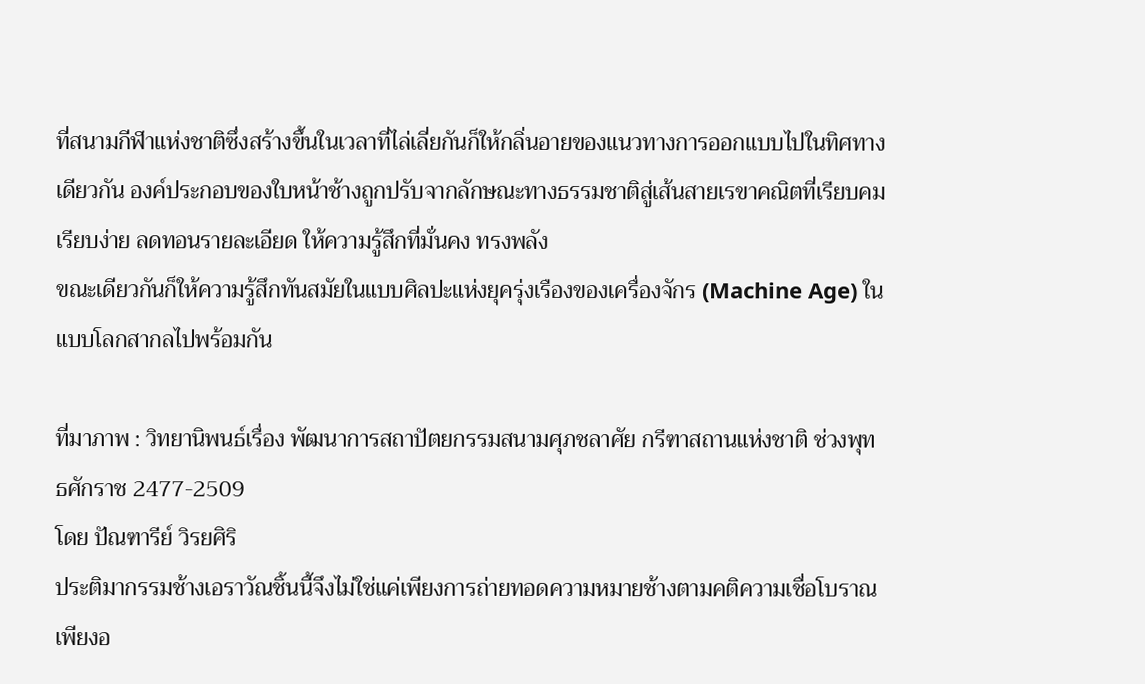ที่สนามกีฬาแห่งชาติซึ่งสร้างขึ้นในเวลาที่ไล่เลี่ยกันก็ให้กลิ่นอายของแนวทางการออกแบบไปในทิศทางเดียวกัน องค์ประกอบของใบหน้าช้างถูกปรับจากลักษณะทางธรรมชาติสู่เส้นสายเรขาคณิตที่เรียบคม เรียบง่าย ลดทอนรายละเอียด ให้ความรู้สึกที่มั่นคง ทรงพลัง
ขณะเดียวกันก็ให้ความรู้สึกทันสมัยในแบบศิลปะแห่งยุครุ่งเรืองของเครื่องจักร (Machine Age) ในแบบโลกสากลไปพร้อมกัน

ที่มาภาพ : วิทยานิพนธ์เรื่อง พัฒนาการสถาปัตยกรรมสนามศุภชลาศัย กรีฑาสถานแห่งชาติ ช่วงพุทธศักราช 2477-2509
โดย ปัณฑารีย์ วิรยศิริ
ประติมากรรมช้างเอราวัณชิ้นนี้จึงไม่ใช่แค่เพียงการถ่ายทอดความหมายช้างตามคติความเชื่อโบราณเพียงอ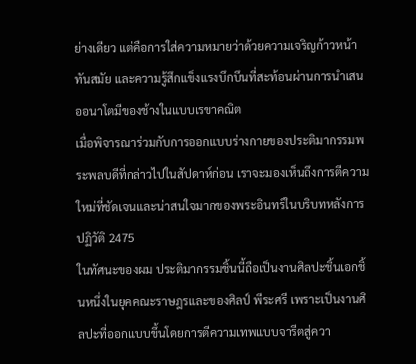ย่างเดียว แต่คือการใส่ความหมายว่าด้วยความเจริญก้าวหน้าทันสมัย และความรู้สึกแข็งแรงบึกบึนที่สะท้อนผ่านการนำเสนออนาโตมีของช้างในแบบเรขาคณิต
เมื่อพิจารณาร่วมกับการออกแบบร่างกายของประติมากรรมพระพลบดีที่กล่าวไปในสัปดาห์ก่อน เราจะมองเห็นถึงการตีความใหม่ที่ชัดเจนและน่าสนใจมากของพระอินทร์ในบริบทหลังการปฏิวัติ 2475
ในทัศนะของผม ประติมากรรมชิ้นนี้ถือเป็นงานศิลปะชิ้นเอกชิ้นหนึ่งในยุคคณะราษฎรและของศิลป์ พีระศรี เพราะเป็นงานศิลปะที่ออกแบบขึ้นโดยการตีความเทพแบบจารีตสู่ควา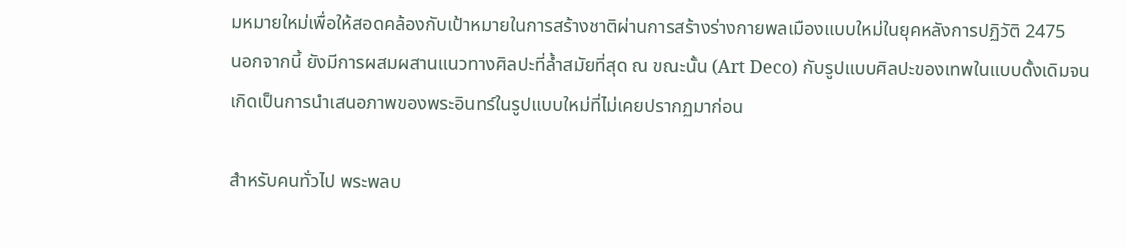มหมายใหม่เพื่อให้สอดคล้องกับเป้าหมายในการสร้างชาติผ่านการสร้างร่างกายพลเมืองแบบใหม่ในยุคหลังการปฏิวัติ 2475
นอกจากนี้ ยังมีการผสมผสานแนวทางศิลปะที่ล้ำสมัยที่สุด ณ ขณะนั้น (Art Deco) กับรูปแบบศิลปะของเทพในแบบดั้งเดิมจนเกิดเป็นการนำเสนอภาพของพระอินทร์ในรูปแบบใหม่ที่ไม่เคยปรากฏมาก่อน

สําหรับคนทั่วไป พระพลบ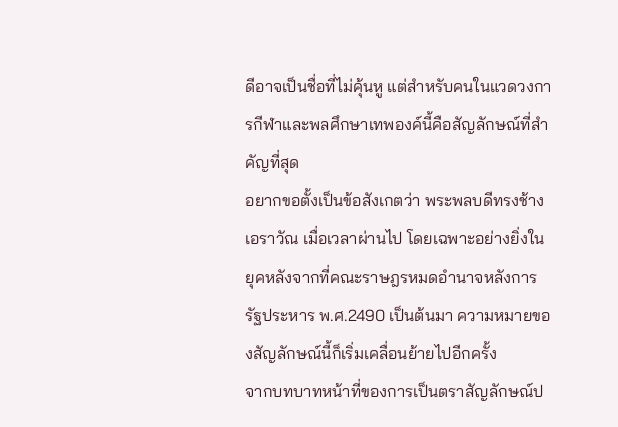ดีอาจเป็นชื่อที่ไม่คุ้นหู แต่สำหรับคนในแวดวงการกีฬาและพลศึกษาเทพองค์นี้คือสัญลักษณ์ที่สำคัญที่สุด
อยากขอตั้งเป็นข้อสังเกตว่า พระพลบดีทรงช้างเอราวัณ เมื่อเวลาผ่านไป โดยเฉพาะอย่างยิ่งในยุคหลังจากที่คณะราษฎรหมดอำนาจหลังการรัฐประหาร พ.ศ.2490 เป็นต้นมา ความหมายของสัญลักษณ์นี้ก็เริ่มเคลื่อนย้ายไปอีกครั้ง
จากบทบาทหน้าที่ของการเป็นตราสัญลักษณ์ป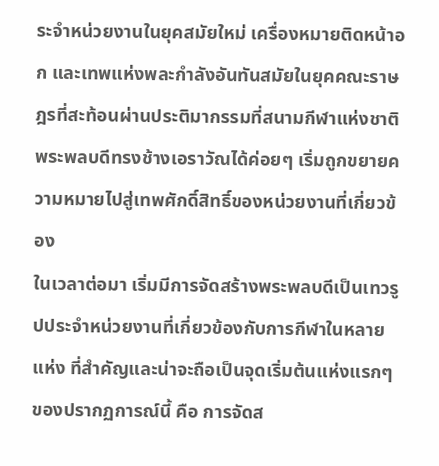ระจำหน่วยงานในยุคสมัยใหม่ เครื่องหมายติดหน้าอก และเทพแห่งพละกำลังอันทันสมัยในยุคคณะราษฎรที่สะท้อนผ่านประติมากรรมที่สนามกีฬาแห่งชาติ พระพลบดีทรงช้างเอราวัณได้ค่อยๆ เริ่มถูกขยายความหมายไปสู่เทพศักดิ์สิทธิ์ของหน่วยงานที่เกี่ยวข้อง
ในเวลาต่อมา เริ่มมีการจัดสร้างพระพลบดีเป็นเทวรูปประจำหน่วยงานที่เกี่ยวข้องกับการกีฬาในหลายแห่ง ที่สำคัญและน่าจะถือเป็นจุดเริ่มต้นแห่งแรกๆ ของปรากฏการณ์นี้ คือ การจัดส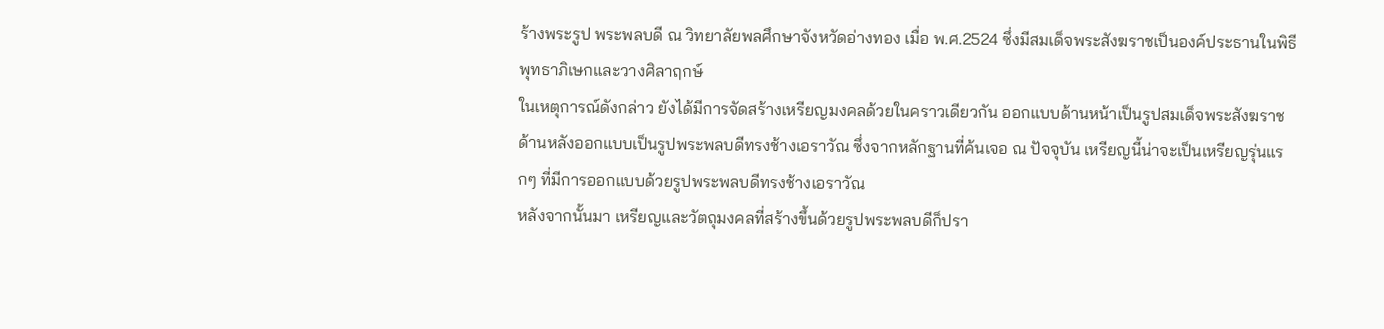ร้างพระรูป พระพลบดี ณ วิทยาลัยพลศึกษาจังหวัดอ่างทอง เมื่อ พ.ศ.2524 ซึ่งมีสมเด็จพระสังฆราชเป็นองค์ประธานในพิธีพุทธาภิเษกและวางศิลาฤกษ์
ในเหตุการณ์ดังกล่าว ยังได้มีการจัดสร้างเหรียญมงคลด้วยในคราวเดียวกัน ออกแบบด้านหน้าเป็นรูปสมเด็จพระสังฆราช ด้านหลังออกแบบเป็นรูปพระพลบดีทรงช้างเอราวัณ ซึ่งจากหลักฐานที่ค้นเจอ ณ ปัจจุบัน เหรียญนี้น่าจะเป็นเหรียญรุ่นแรกๆ ที่มีการออกแบบด้วยรูปพระพลบดีทรงช้างเอราวัณ
หลังจากนั้นมา เหรียญและวัตถุมงคลที่สร้างขึ้นด้วยรูปพระพลบดีก็ปรา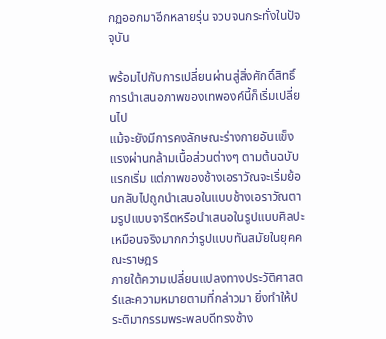กฏออกมาอีกหลายรุ่น จวบจนกระทั่งในปัจจุบัน

พร้อมไปกับการเปลี่ยนผ่านสู่สิ่งศักดิ์สิทธิ์ การนำเสนอภาพของเทพองค์นี้ก็เริ่มเปลี่ยนไป
แม้จะยังมีการคงลักษณะร่างกายอันแข็งแรงผ่านกล้ามเนื้อส่วนต่างๆ ตามต้นฉบับแรกเริ่ม แต่ภาพของช้างเอราวัณจะเริ่มย้อนกลับไปถูกนำเสนอในแบบช้างเอราวัณตามรูปแบบจารีตหรือนำเสนอในรูปแบบศิลปะเหมือนจริงมากกว่ารูปแบบทันสมัยในยุคคณะราษฎร
ภายใต้ความเปลี่ยนแปลงทางประวัติศาสตร์และความหมายตามที่กล่าวมา ยิ่งทำให้ประติมากรรมพระพลบดีทรงช้าง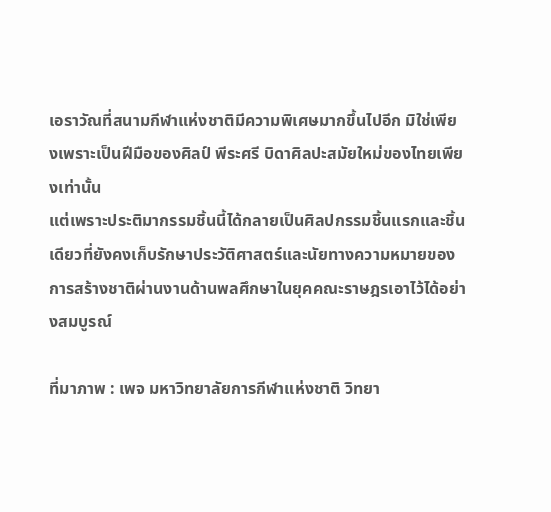เอราวัณที่สนามกีฬาแห่งชาติมีความพิเศษมากขึ้นไปอีก มิใช่เพียงเพราะเป็นฝีมือของศิลป์ พีระศรี บิดาศิลปะสมัยใหม่ของไทยเพียงเท่านั้น
แต่เพราะประติมากรรมชิ้นนี้ได้กลายเป็นศิลปกรรมชิ้นแรกและชิ้นเดียวที่ยังคงเก็บรักษาประวัติศาสตร์และนัยทางความหมายของการสร้างชาติผ่านงานด้านพลศึกษาในยุคคณะราษฎรเอาไว้ได้อย่างสมบูรณ์

ที่มาภาพ : เพจ มหาวิทยาลัยการกีฬาแห่งชาติ วิทยา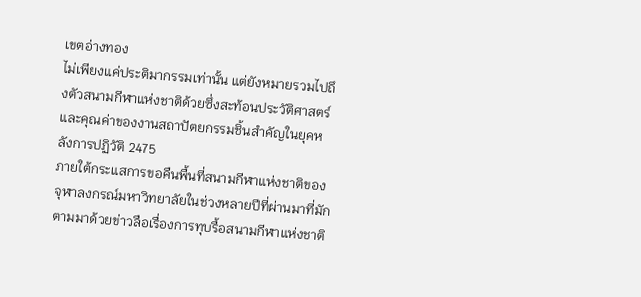เขตอ่างทอง
ไม่เพียงแค่ประติมากรรมเท่านั้น แต่ยังหมายรวมไปถึงตัวสนามกีฬาแห่งชาติด้วยซึ่งสะท้อนประวัติศาสตร์และคุณค่าของงานสถาปัตยกรรมชิ้นสำคัญในยุคหลังการปฏิวัติ 2475
ภายใต้กระแสการขอคืนพื้นที่สนามกีฬาแห่งชาติของจุฬาลงกรณ์มหาวิทยาลัยในช่วงหลายปีที่ผ่านมาที่มักตามมาด้วยข่าวลือเรื่องการทุบรื้อสนามกีฬาแห่งชาติ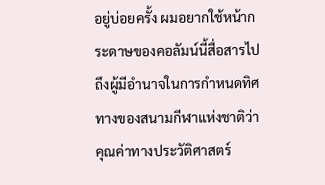อยู่บ่อยครั้ง ผมอยากใช้หน้ากระดาษของคอลัมน์นี้สื่อสารไปถึงผู้มีอำนาจในการกำหนดทิศทางของสนามกีฬาแห่งชาติว่า คุณค่าทางประวัติศาสตร์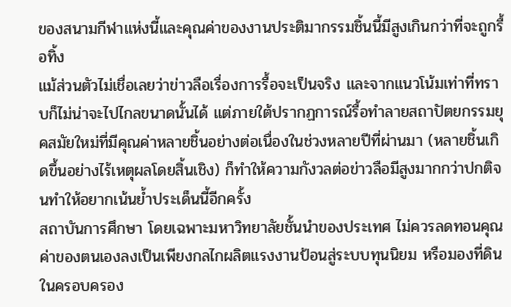ของสนามกีฬาแห่งนี้และคุณค่าของงานประติมากรรมชิ้นนี้มีสูงเกินกว่าที่จะถูกรื้อทิ้ง
แม้ส่วนตัวไม่เชื่อเลยว่าข่าวลือเรื่องการรื้อจะเป็นจริง และจากแนวโน้มเท่าที่ทราบก็ไม่น่าจะไปไกลขนาดนั้นได้ แต่ภายใต้ปรากฏการณ์รื้อทำลายสถาปัตยกรรมยุคสมัยใหม่ที่มีคุณค่าหลายชิ้นอย่างต่อเนื่องในช่วงหลายปีที่ผ่านมา (หลายชิ้นเกิดขึ้นอย่างไร้เหตุผลโดยสิ้นเชิง) ก็ทำให้ความกังวลต่อข่าวลือมีสูงมากกว่าปกติจนทำให้อยากเน้นย้ำประเด็นนี้อีกครั้ง
สถาบันการศึกษา โดยเฉพาะมหาวิทยาลัยชั้นนำของประเทศ ไม่ควรลดทอนคุณค่าของตนเองลงเป็นเพียงกลไกผลิตแรงงานป้อนสู่ระบบทุนนิยม หรือมองที่ดินในครอบครอง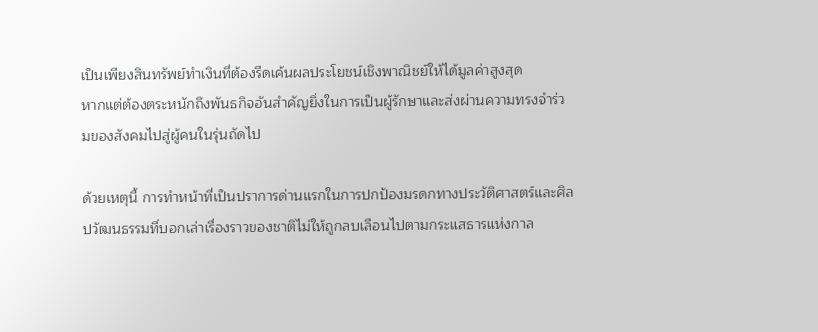เป็นเพียงสินทรัพย์ทำเงินที่ต้องรีดเค้นผลประโยชน์เชิงพาณิชย์ให้ได้มูลค่าสูงสุด
หากแต่ต้องตระหนักถึงพันธกิจอันสำคัญยิ่งในการเป็นผู้รักษาและส่งผ่านความทรงจำร่วมของสังคมไปสู่ผู้คนในรุ่นถัดไป

ด้วยเหตุนี้ การทำหน้าที่เป็นปราการด่านแรกในการปกป้องมรดกทางประวัติศาสตร์และศิลปวัฒนธรรมที่บอกเล่าเรื่องราวของชาติไม่ให้ถูกลบเลือนไปตามกระแสธารแห่งกาล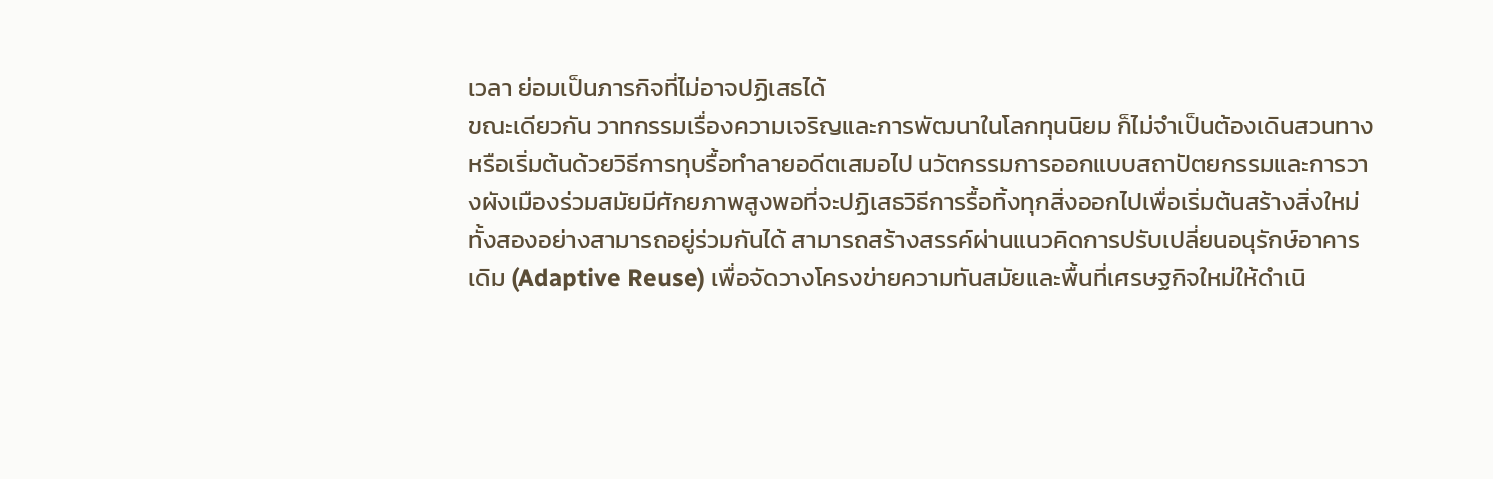เวลา ย่อมเป็นภารกิจที่ไม่อาจปฏิเสธได้
ขณะเดียวกัน วาทกรรมเรื่องความเจริญและการพัฒนาในโลกทุนนิยม ก็ไม่จำเป็นต้องเดินสวนทางหรือเริ่มต้นด้วยวิธีการทุบรื้อทำลายอดีตเสมอไป นวัตกรรมการออกแบบสถาปัตยกรรมและการวางผังเมืองร่วมสมัยมีศักยภาพสูงพอที่จะปฏิเสธวิธีการรื้อทิ้งทุกสิ่งออกไปเพื่อเริ่มต้นสร้างสิ่งใหม่
ทั้งสองอย่างสามารถอยู่ร่วมกันได้ สามารถสร้างสรรค์ผ่านแนวคิดการปรับเปลี่ยนอนุรักษ์อาคารเดิม (Adaptive Reuse) เพื่อจัดวางโครงข่ายความทันสมัยและพื้นที่เศรษฐกิจใหม่ให้ดำเนิ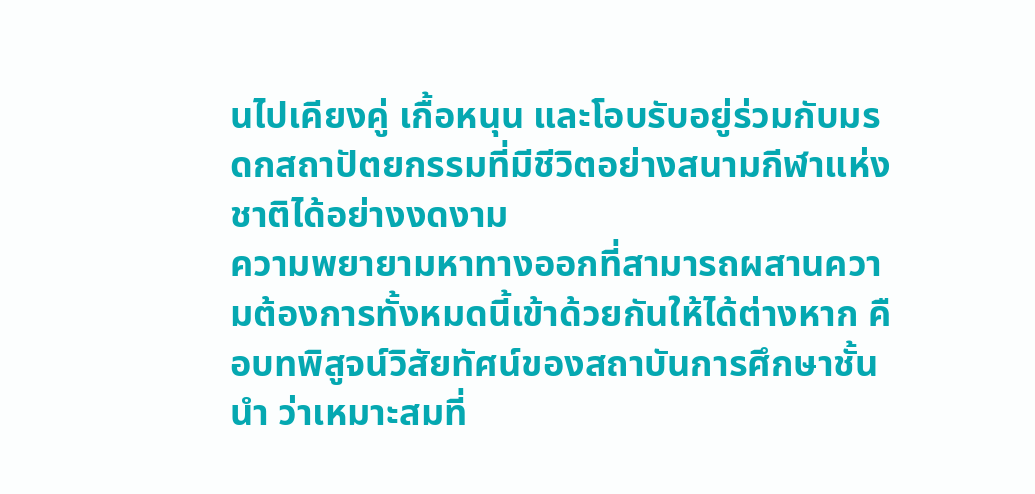นไปเคียงคู่ เกื้อหนุน และโอบรับอยู่ร่วมกับมรดกสถาปัตยกรรมที่มีชีวิตอย่างสนามกีฬาแห่งชาติได้อย่างงดงาม
ความพยายามหาทางออกที่สามารถผสานความต้องการทั้งหมดนี้เข้าด้วยกันให้ได้ต่างหาก คือบทพิสูจน์วิสัยทัศน์ของสถาบันการศึกษาชั้นนำ ว่าเหมาะสมที่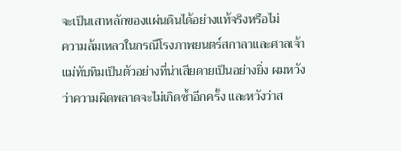จะเป็นเสาหลักของแผ่นดินได้อย่างแท้จริงหรือไม่
ความล้มเหลวในกรณีโรงภาพยนตร์สกาลาและศาลเจ้าแม่ทับทิมเป็นตัวอย่างที่น่าเสียดายเป็นอย่างยิ่ง ผมหวังว่าความผิดพลาดจะไม่เกิดซ้ำอีกครั้ง และหวังว่าส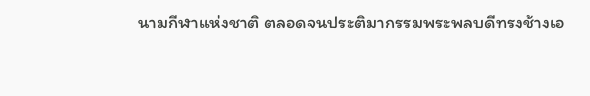นามกีฬาแห่งชาติ ตลอดจนประติมากรรมพระพลบดีทรงช้างเอ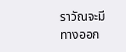ราวัณจะมีทางออก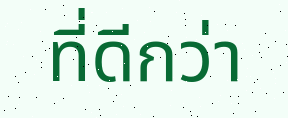ที่ดีกว่า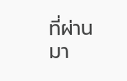ที่ผ่านมา